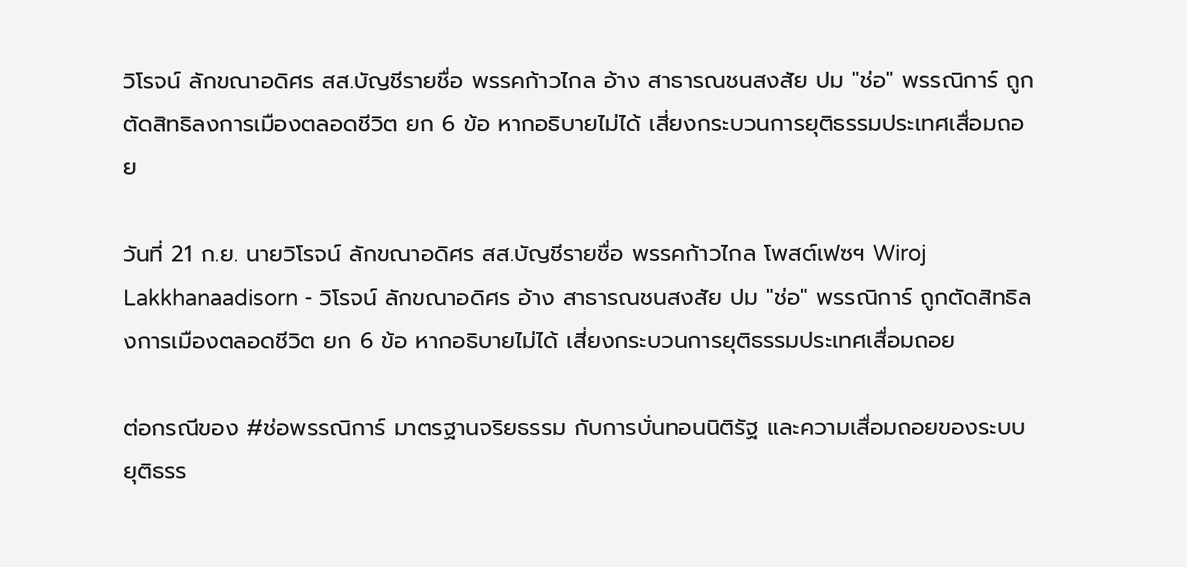วิโรจน์ ลักขณาอดิศร สส.บัญชีรายชื่อ พรรคก้าวไกล อ้าง สาธารณชนสงสัย ปม "ช่อ" พรรณิการ์ ถูกตัดสิทธิลงการเมืองตลอดชีวิต ยก 6 ข้อ หากอธิบายไม่ได้ เสี่ยงกระบวนการยุติธรรมประเทศเสื่อมถอย

วันที่ 21 ก.ย. นายวิโรจน์ ลักขณาอดิศร สส.บัญชีรายชื่อ พรรคก้าวไกล โพสต์เฟซฯ Wiroj Lakkhanaadisorn - วิโรจน์ ลักขณาอดิศร อ้าง สาธารณชนสงสัย ปม "ช่อ" พรรณิการ์ ถูกตัดสิทธิลงการเมืองตลอดชีวิต ยก 6 ข้อ หากอธิบายไม่ได้ เสี่ยงกระบวนการยุติธรรมประเทศเสื่อมถอย

ต่อกรณีของ #ช่อพรรณิการ์ มาตรฐานจริยธรรม กับการบั่นทอนนิติรัฐ และความเสื่อมถอยของระบบยุติธรร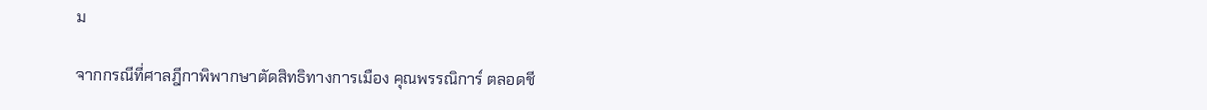ม

จากกรณีที่ศาลฎีกาพิพากษาตัดสิทธิทางการเมือง คุณพรรณิการ์ ตลอดชี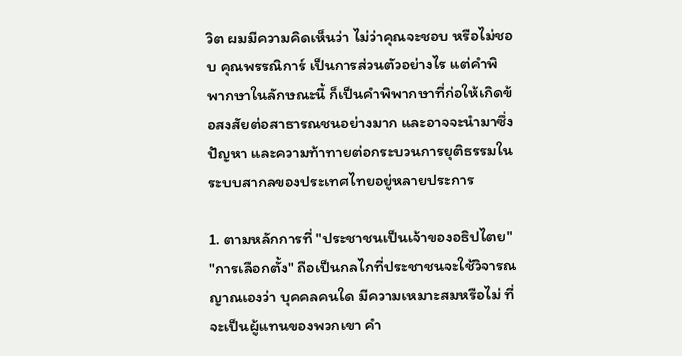วิต ผมมีความคิดเห็นว่า ไม่ว่าคุณจะชอบ หรือไม่ชอบ คุณพรรณิการ์ เป็นการส่วนตัวอย่างไร แต่คำพิพากษาในลักษณะนี้ ก็เป็นคำพิพากษาที่ก่อให้เกิดข้อสงสัยต่อสาธารณชนอย่างมาก และอาจจะนำมาซึ่งปัญหา และความท้าทายต่อกระบวนการยุติธรรมในระบบสากลของประเทศไทยอยู่หลายประการ

1. ตามหลักการที่ "ประชาชนเป็นเจ้าของอธิปไตย" "การเลือกตั้ง" ถือเป็นกลไกที่ประชาชนจะใช้วิจารณญาณเองว่า บุคคลคนใด มีความเหมาะสมหรือไม่ ที่จะเป็นผู้แทนของพวกเขา คำ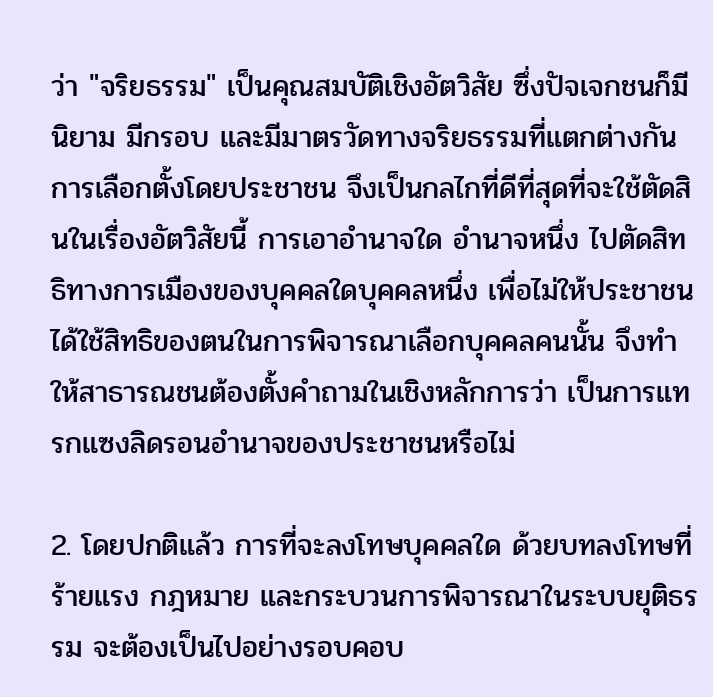ว่า "จริยธรรม" เป็นคุณสมบัติเชิงอัตวิสัย ซึ่งปัจเจกชนก็มีนิยาม มีกรอบ และมีมาตรวัดทางจริยธรรมที่แตกต่างกัน การเลือกตั้งโดยประชาชน จึงเป็นกลไกที่ดีที่สุดที่จะใช้ตัดสินในเรื่องอัตวิสัยนี้ การเอาอำนาจใด อำนาจหนึ่ง ไปตัดสิทธิทางการเมืองของบุคคลใดบุคคลหนึ่ง เพื่อไม่ให้ประชาชนได้ใช้สิทธิของตนในการพิจารณาเลือกบุคคลคนนั้น จึงทำให้สาธารณชนต้องตั้งคำถามในเชิงหลักการว่า เป็นการแทรกแซงลิดรอนอำนาจของประชาชนหรือไม่

2. โดยปกติแล้ว การที่จะลงโทษบุคคลใด ด้วยบทลงโทษที่ร้ายแรง กฎหมาย และกระบวนการพิจารณาในระบบยุติธรรม จะต้องเป็นไปอย่างรอบคอบ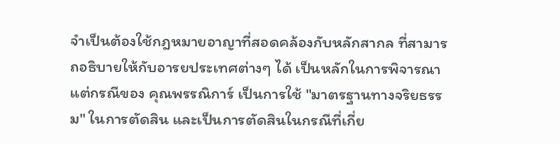จำเป็นต้องใช้กฎหมายอาญาที่สอดคล้องกับหลักสากล ที่สามารถอธิบายให้กับอารยประเทศต่างๆ ได้ เป็นหลักในการพิจารณา แต่กรณีของ คุณพรรณิการ์ เป็นการใช้ "มาตรฐานทางจริยธรรม" ในการตัดสิน และเป็นการตัดสินในกรณีที่เกี่ย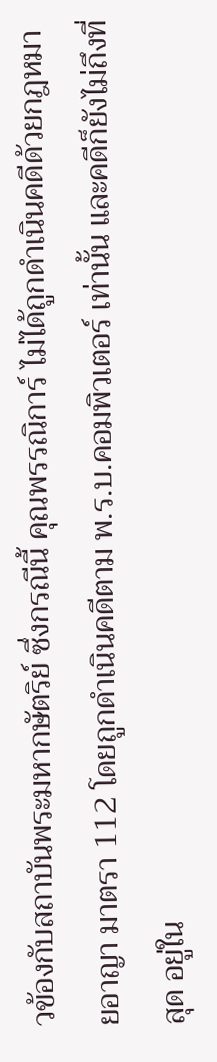วข้องกับสถาบันพระมหากษัตริย์ ซึ่งกรณีนี้ คุณพรรณิการ์ ไม่ได้ถูกดำเนินคดีด้วยกฎหมายอาญา มาตรา 112 โดยถูกดำเนินคดีตาม พ.ร.บ.คอมพิวเตอร์ เท่านั้น และคดีก็ยังไม่ถึงที่สุด อยู่ใน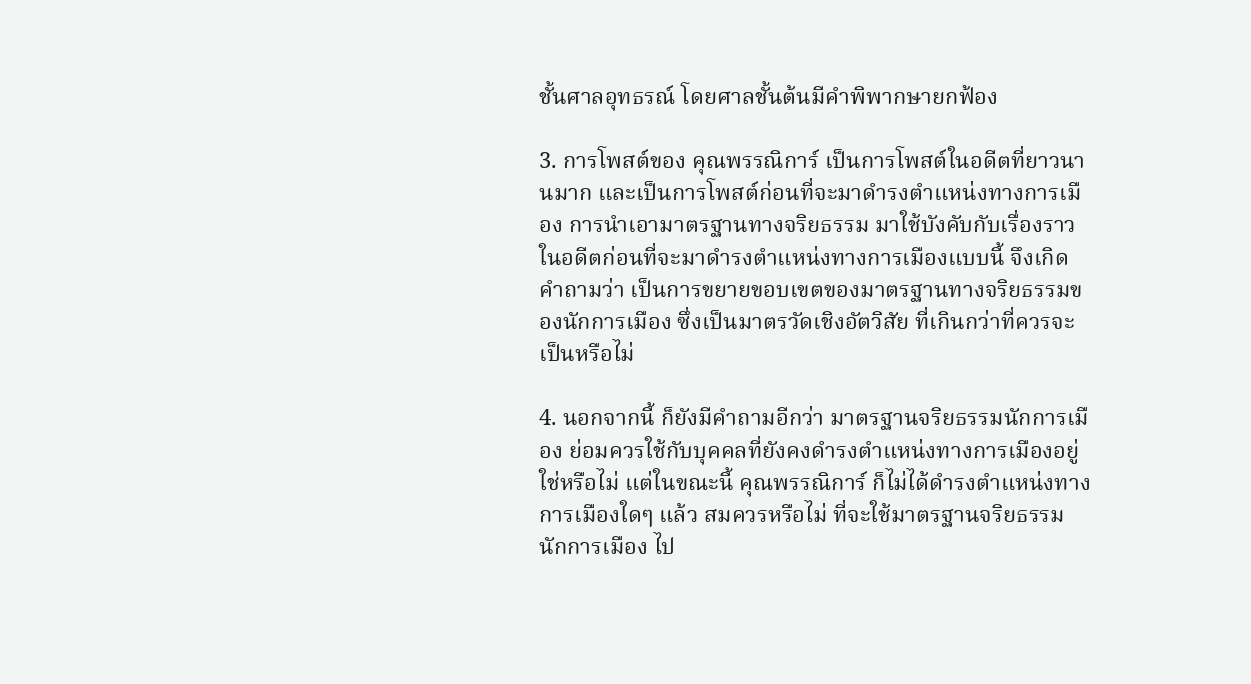ชั้นศาลอุทธรณ์ โดยศาลชั้นต้นมีคำพิพากษายกฟ้อง

3. การโพสต์ของ คุณพรรณิการ์ เป็นการโพสต์ในอดีตที่ยาวนานมาก และเป็นการโพสต์ก่อนที่จะมาดำรงตำแหน่งทางการเมือง การนำเอามาตรฐานทางจริยธรรม มาใช้บังคับกับเรื่องราวในอดีตก่อนที่จะมาดำรงตำแหน่งทางการเมืองแบบนี้ จึงเกิดคำถามว่า เป็นการขยายขอบเขตของมาตรฐานทางจริยธรรมของนักการเมือง ซึ่งเป็นมาตรวัดเชิงอัตวิสัย ที่เกินกว่าที่ควรจะเป็นหรือไม่

4. นอกจากนี้ ก็ยังมีคำถามอีกว่า มาตรฐานจริยธรรมนักการเมือง ย่อมควรใช้กับบุคคลที่ยังคงดำรงตำแหน่งทางการเมืองอยู่ ใช่หรือไม่ แต่ในขณะนี้ คุณพรรณิการ์ ก็ไม่ได้ดำรงตำแหน่งทางการเมืองใดๆ แล้ว สมควรหรือไม่ ที่จะใช้มาตรฐานจริยธรรมนักการเมือง ไป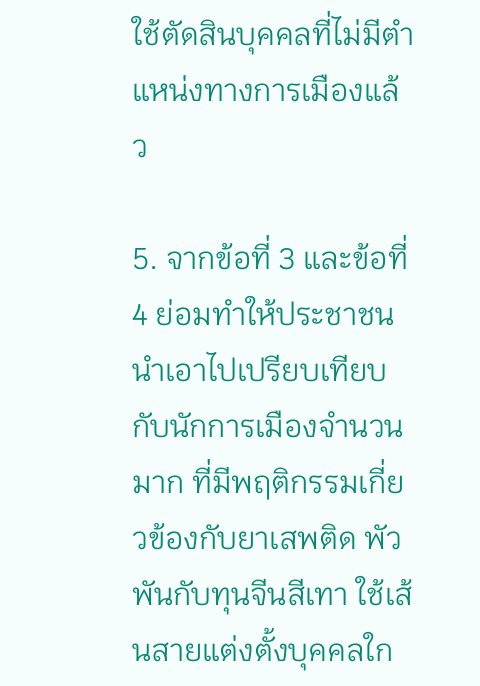ใช้ตัดสินบุคคลที่ไม่มีตำแหน่งทางการเมืองแล้ว

5. จากข้อที่ 3 และข้อที่ 4 ย่อมทำให้ประชาชนนำเอาไปเปรียบเทียบกับนักการเมืองจำนวนมาก ที่มีพฤติกรรมเกี่ยวข้องกับยาเสพติด พัวพันกับทุนจีนสีเทา ใช้เส้นสายแต่งตั้งบุคคลใก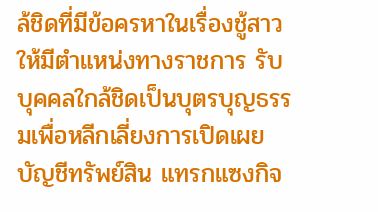ล้ชิดที่มีข้อครหาในเรื่องชู้สาวให้มีตำแหน่งทางราชการ รับบุคคลใกล้ชิดเป็นบุตรบุญธรรมเพื่อหลีกเลี่ยงการเปิดเผยบัญชีทรัพย์สิน แทรกแซงกิจ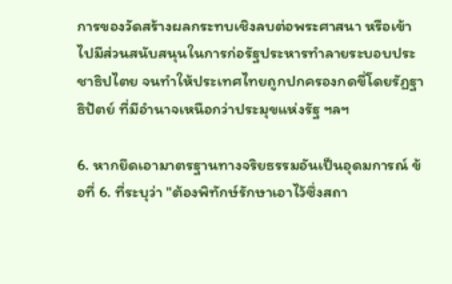การของวัดสร้างผลกระทบเชิงลบต่อพระศาสนา หรือเข้าไปมีส่วนสนับสนุนในการก่อรัฐประหารทำลายระบอบประชาธิปไตย จนทำให้ประเทศไทยถูกปกครองกดขี่โดยรัฏฐาธิปัตย์ ที่มีอำนาจเหนือกว่าประมุขแห่งรัฐ ฯลฯ

6. หากยึดเอามาตรฐานทางจริยธรรมอันเป็นอุดมการณ์ ข้อที่ 6. ที่ระบุว่า "ต้องพิทักษ์รักษาเอาไว้ซึ่งสถา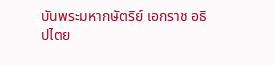บันพระมหากษัตริย์ เอกราช อธิปไตย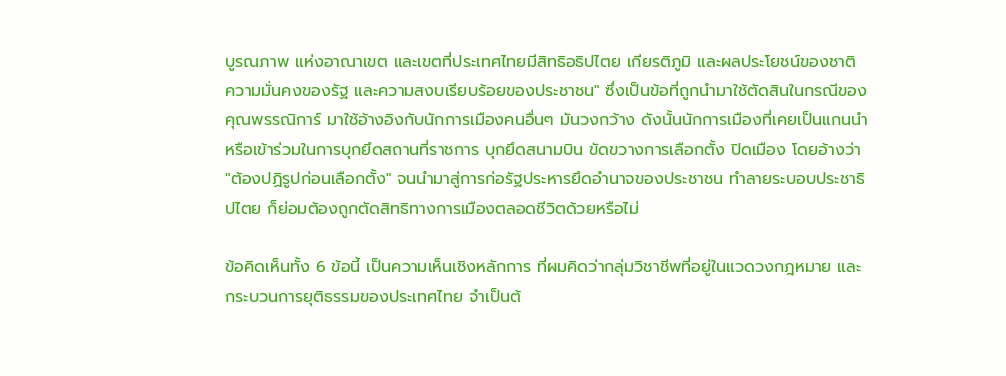บูรณภาพ แห่งอาณาเขต และเขตที่ประเทศไทยมีสิทธิอธิปไตย เกียรติภูมิ และผลประโยชน์ของชาติ ความมั่นคงของรัฐ และความสงบเรียบร้อยของประชาชน" ซึ่งเป็นข้อที่ถูกนำมาใช้ตัดสินในกรณีของ คุณพรรณิการ์ มาใช้อ้างอิงกับนักการเมืองคนอื่นๆ มันวงกว้าง ดังนั้นนักการเมืองที่เคยเป็นแกนนำ หรือเข้าร่วมในการบุกยึดสถานที่ราชการ บุกยึดสนามบิน ขัดขวางการเลือกตั้ง ปิดเมือง โดยอ้างว่า "ต้องปฏิรูปก่อนเลือกตั้ง" จนนำมาสู่การก่อรัฐประหารยึดอำนาจของประชาชน ทำลายระบอบประชาธิปไตย ก็ย่อมต้องถูกตัดสิทธิทางการเมืองตลอดชีวิตด้วยหรือไม่

ข้อคิดเห็นทั้ง 6 ข้อนี้ เป็นความเห็นเชิงหลักการ ที่ผมคิดว่ากลุ่มวิชาชีพที่อยู่ในแวดวงกฎหมาย และกระบวนการยุติธรรมของประเทศไทย จำเป็นต้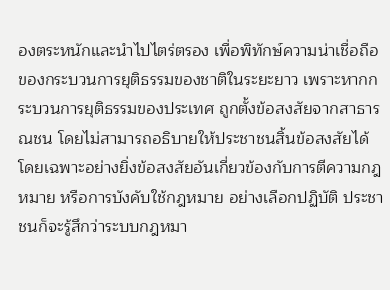องตระหนักและนำไปไตร่ตรอง เพื่อพิทักษ์ความน่าเชื่อถือของกระบวนการยุติธรรมของชาติในระยะยาว เพราะหากกระบวนการยุติธรรมของประเทศ ถูกตั้งข้อสงสัยจากสาธารณชน โดยไม่สามารถอธิบายให้ประชาชนสิ้นข้อสงสัยได้ โดยเฉพาะอย่างยิ่งข้อสงสัยอันเกี่ยวข้องกับการตีความกฎหมาย หรือการบังคับใช้กฎหมาย อย่างเลือกปฏิบัติ ประชาชนก็จะรู้สึกว่าระบบกฎหมา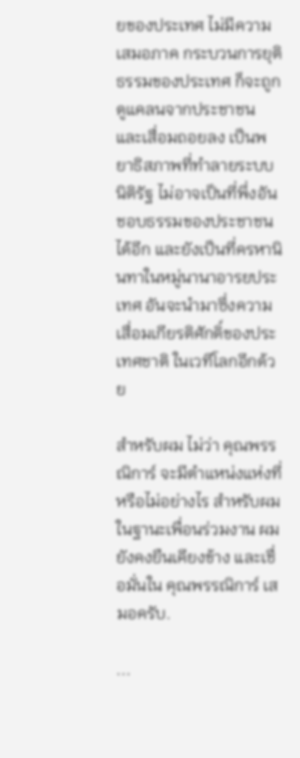ยของประเทศ ไม่มีความเสมอภาค กระบวนการยุติธรรมของประเทศ ก็จะถูกดูแคลนจากประชาชน และเสื่อมถอยลง เป็นพยาธิสภาพที่ทำลายระบบนิติรัฐ ไม่อาจเป็นที่พึ่งอันชอบธรรมของประชาชนได้อีก และยังเป็นที่ครหานินทาในหมู่นานาอารยประเทศ อันจะนำมาซึ่งความเสื่อมเกียรติศักดิ์ของประเทศชาติ ในเวทีโลกอีกด้วย

สำหรับผม ไม่ว่า คุณพรรณิการ์ จะมีตำแหน่งแห่งที่หรือไม่อย่างไร สำหรับผมในฐานะเพื่อนร่วมงาน ผมยังคงยืนเคียงข้าง และเชื่อมั่นใน คุณพรรณิการ์ เสมอครับ.

...